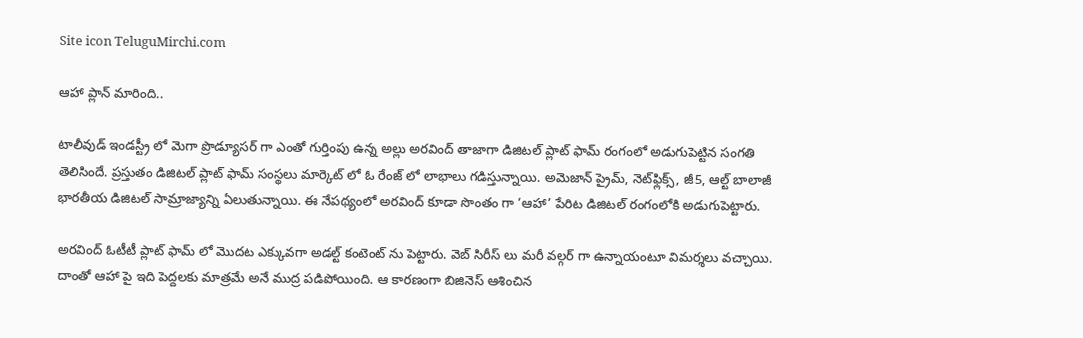Site icon TeluguMirchi.com

ఆహా ప్లాన్ మారింది..

టాలీవుడ్ ఇండస్ట్రీ లో మెగా ప్రొడ్యూసర్ గా ఎంతో గుర్తింపు ఉన్న అల్లు అరవింద్ తాజాగా డిజిట‌ల్ ప్లాట్ ఫామ్‌ రంగంలో అడుగుపెట్టిన సంగతి తెలిసిందే. ప్రస్తుతం డిజిట‌ల్ ప్లాట్ ఫామ్‌ సంస్థలు మార్కెట్ లో ఓ రేంజ్ లో లాభాలు గడిస్తున్నాయి. అమెజాన్ ప్రైమ్‌, నెట్‌ఫ్లిక్స్, జీ5, ఆల్ట్ బాలాజీ భార‌తీయ డిజిట‌ల్ సామ్రాజ్యాన్ని ఏలుతున్నాయి. ఈ నేపథ్యంలో అరవింద్ కూడా సొంతం గా ‘ఆహా’ పేరిట డిజిటల్ రంగంలోకి అడుగుపెట్టారు.

అరవింద్ ఓటీటీ ప్లాట్ ఫామ్ లో మొదట ఎక్కువగా అడల్ట్ కంటెంట్ ను పెట్టారు. వెబ్ సిరీస్ లు మరీ వల్గర్ గా ఉన్నాయంటూ విమర్శలు వచ్చాయి. దాంతో ఆహా పై ఇది పెద్దలకు మాత్రమే అనే ముద్ర పడిపోయింది. ఆ కారణంగా బిజినెస్ ఆశించిన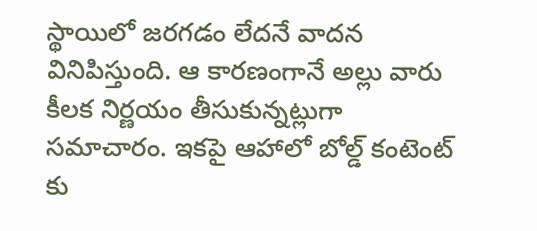స్థాయిలో జరగడం లేదనే వాదన వినిపిస్తుంది. ఆ కారణంగానే అల్లు వారు కీలక నిర్ణయం తీసుకున్నట్లుగా సమాచారం. ఇకపై ఆహాలో బోల్డ్ కంటెంట్ కు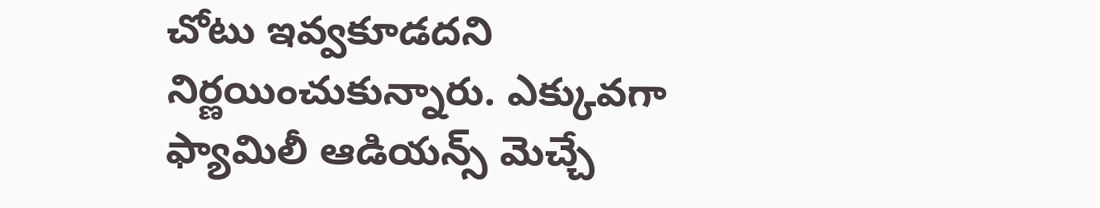చోటు ఇవ్వకూడదని నిర్ణయించుకున్నారు. ఎక్కువగా ఫ్యామిలీ ఆడియన్స్ మెచ్చే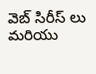వెబ్ సిరీస్ లు మరియు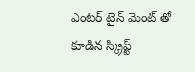ఎంటర్ టైన్ మెంట్ తో కూడిన స్క్రిప్ట్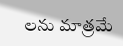లను మాత్రమే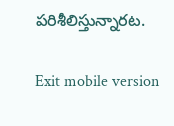పరిశీలిస్తున్నారట.

Exit mobile version